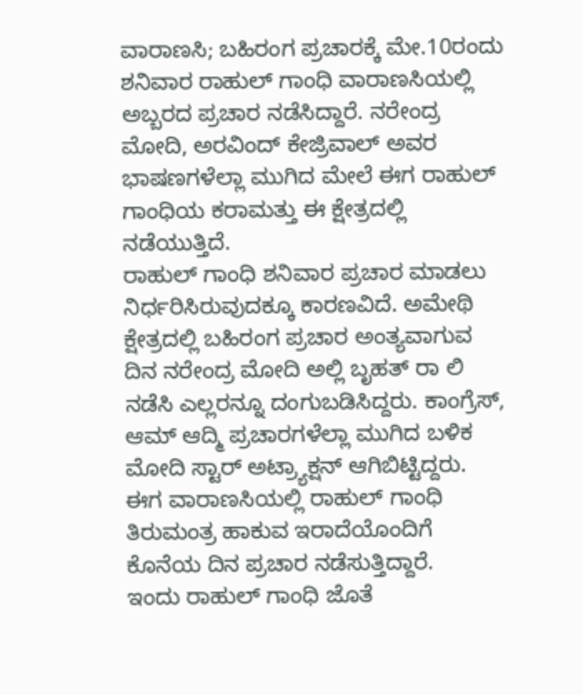ವಾರಾಣಸಿ; ಬಹಿರಂಗ ಪ್ರಚಾರಕ್ಕೆ ಮೇ.10ರಂದು ಶನಿವಾರ ರಾಹುಲ್ ಗಾಂಧಿ ವಾರಾಣಸಿಯಲ್ಲಿ ಅಬ್ಬರದ ಪ್ರಚಾರ ನಡೆಸಿದ್ದಾರೆ. ನರೇಂದ್ರ ಮೋದಿ, ಅರವಿಂದ್ ಕೇಜ್ರಿವಾಲ್ ಅವರ ಭಾಷಣಗಳೆಲ್ಲಾ ಮುಗಿದ ಮೇಲೆ ಈಗ ರಾಹುಲ್ ಗಾಂಧಿಯ ಕರಾಮತ್ತು ಈ ಕ್ಷೇತ್ರದಲ್ಲಿ ನಡೆಯುತ್ತಿದೆ.
ರಾಹುಲ್ ಗಾಂಧಿ ಶನಿವಾರ ಪ್ರಚಾರ ಮಾಡಲು ನಿರ್ಧರಿಸಿರುವುದಕ್ಕೂ ಕಾರಣವಿದೆ. ಅಮೇಥಿ ಕ್ಷೇತ್ರದಲ್ಲಿ ಬಹಿರಂಗ ಪ್ರಚಾರ ಅಂತ್ಯವಾಗುವ ದಿನ ನರೇಂದ್ರ ಮೋದಿ ಅಲ್ಲಿ ಬೃಹತ್ ರಾ ಲಿ ನಡೆಸಿ ಎಲ್ಲರನ್ನೂ ದಂಗುಬಡಿಸಿದ್ದರು. ಕಾಂಗ್ರೆಸ್, ಆಮ್ ಆದ್ಮಿ ಪ್ರಚಾರಗಳೆಲ್ಲಾ ಮುಗಿದ ಬಳಿಕ ಮೋದಿ ಸ್ಟಾರ್ ಅಟ್ರ್ಯಾಕ್ಷನ್ ಆಗಿಬಿಟ್ಟಿದ್ದರು. ಈಗ ವಾರಾಣಸಿಯಲ್ಲಿ ರಾಹುಲ್ ಗಾಂಧಿ ತಿರುಮಂತ್ರ ಹಾಕುವ ಇರಾದೆಯೊಂದಿಗೆ ಕೊನೆಯ ದಿನ ಪ್ರಚಾರ ನಡೆಸುತ್ತಿದ್ದಾರೆ.
ಇಂದು ರಾಹುಲ್ ಗಾಂಧಿ ಜೊತೆ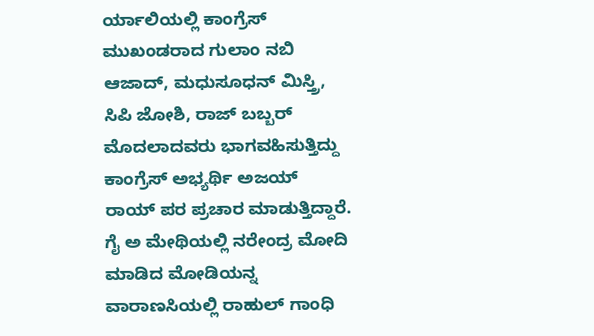ರ್ಯಾಲಿಯಲ್ಲಿ ಕಾಂಗ್ರೆಸ್ ಮುಖಂಡರಾದ ಗುಲಾಂ ನಬಿ ಆಜಾದ್, ಮಧುಸೂಧನ್ ಮಿಸ್ತ್ರಿ, ಸಿಪಿ ಜೋಶಿ, ರಾಜ್ ಬಬ್ಬರ್ ಮೊದಲಾದವರು ಭಾಗವಹಿಸುತ್ತಿದ್ದು ಕಾಂಗ್ರೆಸ್ ಅಭ್ಯರ್ಥಿ ಅಜಯ್ ರಾಯ್ ಪರ ಪ್ರಚಾರ ಮಾಡುತ್ತಿದ್ದಾರೆ.
ಗೈ ಅ ಮೇಥಿಯಲ್ಲಿ ನರೇಂದ್ರ ಮೋದಿ ಮಾಡಿದ ಮೋಡಿಯನ್ನ ವಾರಾಣಸಿಯಲ್ಲಿ ರಾಹುಲ್ ಗಾಂಧಿ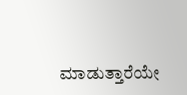ಮಾಡುತ್ತಾರೆಯೇ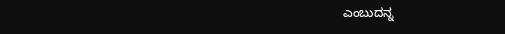ಎಂಬುದನ್ನ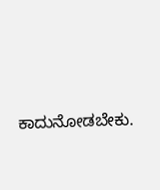ಕಾದುನೋಡಬೇಕು.